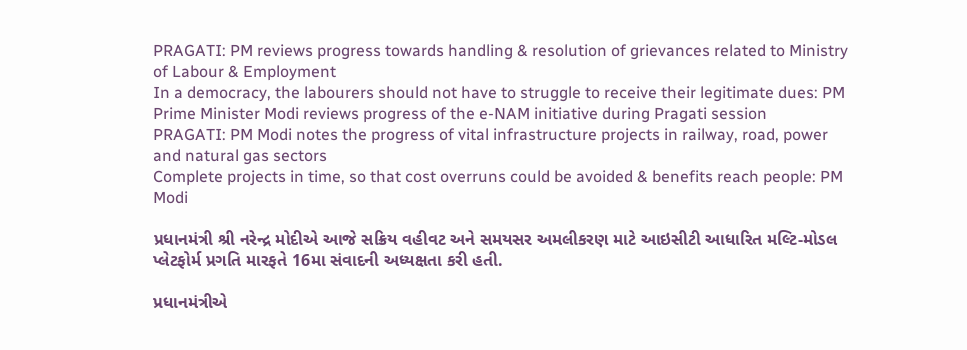PRAGATI: PM reviews progress towards handling & resolution of grievances related to Ministry of Labour & Employment
In a democracy, the labourers should not have to struggle to receive their legitimate dues: PM
Prime Minister Modi reviews progress of the e-NAM initiative during Pragati session
PRAGATI: PM Modi notes the progress of vital infrastructure projects in railway, road, power and natural gas sectors
Complete projects in time, so that cost overruns could be avoided & benefits reach people: PM Modi

પ્રધાનમંત્રી શ્રી નરેન્દ્ર મોદીએ આજે સક્રિય વહીવટ અને સમયસર અમલીકરણ માટે આઇસીટી આધારિત મલ્ટિ-મોડલ પ્લેટફોર્મ પ્રગતિ મારફતે 16મા સંવાદની અધ્યક્ષતા કરી હતી.

પ્રધાનમંત્રીએ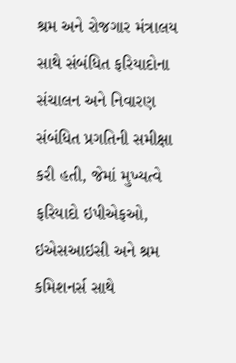શ્રમ અને રોજગાર મંત્રાલય સાથે સંબંધિત ફરિયાદોના સંચાલન અને નિવારણ સંબંધિત પ્રગતિની સમીક્ષા કરી હતી, જેમાં મુખ્યત્વે ફરિયાદો ઇપીએફઓ, ઇએસઆઇસી અને શ્રમ કમિશનર્સ સાથે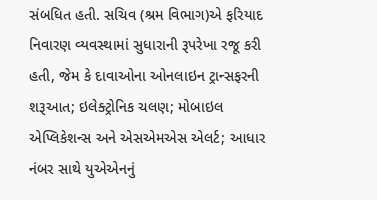સંબધિત હતી. સચિવ (શ્રમ વિભાગ)એ ફરિયાદ નિવારણ વ્યવસ્થામાં સુધારાની રૂપરેખા રજૂ કરી હતી, જેમ કે દાવાઓના ઓનલાઇન ટ્રાન્સફરની શરૂઆત; ઇલેક્ટ્રોનિક ચલણ; મોબાઇલ એપ્લિકેશન્સ અને એસએમએસ એલર્ટ; આધાર નંબર સાથે યુએએનનું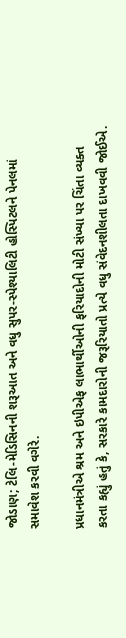જોડાણ; ટેલિ-મેડિસિનની શરૂઆત અને વધુ સુપર-સ્પેશ્યાલિટી હોસ્પિટલને પેનલમાં સમાવેશ કરવી વગેરે.

પ્રધાનમંત્રીએ શ્રમ અને ઇપીએફ લાભાર્થીઓની ફરિયાદોની મોટી સંખ્યા પર ચિંતા વ્યક્ત કરતા કહ્યું હતું કે, સરકારે કામદારોની જરૂરિયાતો પ્રત્યે વધુ સંવેદનશીલતા દાખવવી જોઈએ.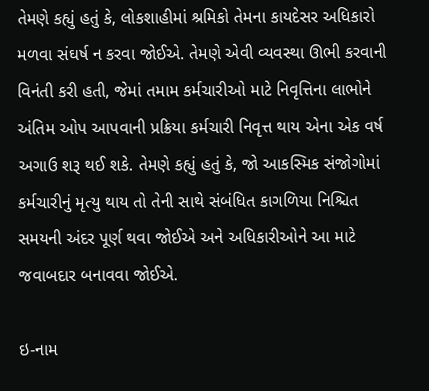તેમણે કહ્યું હતું કે, લોકશાહીમાં શ્રમિકો તેમના કાયદેસર અધિકારો મળવા સંઘર્ષ ન કરવા જોઈએ. તેમણે એવી વ્યવસ્થા ઊભી કરવાની વિનંતી કરી હતી, જેમાં તમામ કર્મચારીઓ માટે નિવૃત્તિના લાભોને અંતિમ ઓપ આપવાની પ્રક્રિયા કર્મચારી નિવૃત્ત થાય એના એક વર્ષ અગાઉ શરૂ થઈ શકે. તેમણે કહ્યું હતું કે, જો આકસ્મિક સંજોગોમાં કર્મચારીનું મૃત્યુ થાય તો તેની સાથે સંબંધિત કાગળિયા નિશ્ચિત સમયની અંદર પૂર્ણ થવા જોઈએ અને અધિકારીઓને આ માટે જવાબદાર બનાવવા જોઈએ.

ઇ-નામ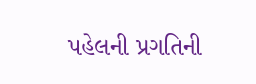પહેલની પ્રગતિની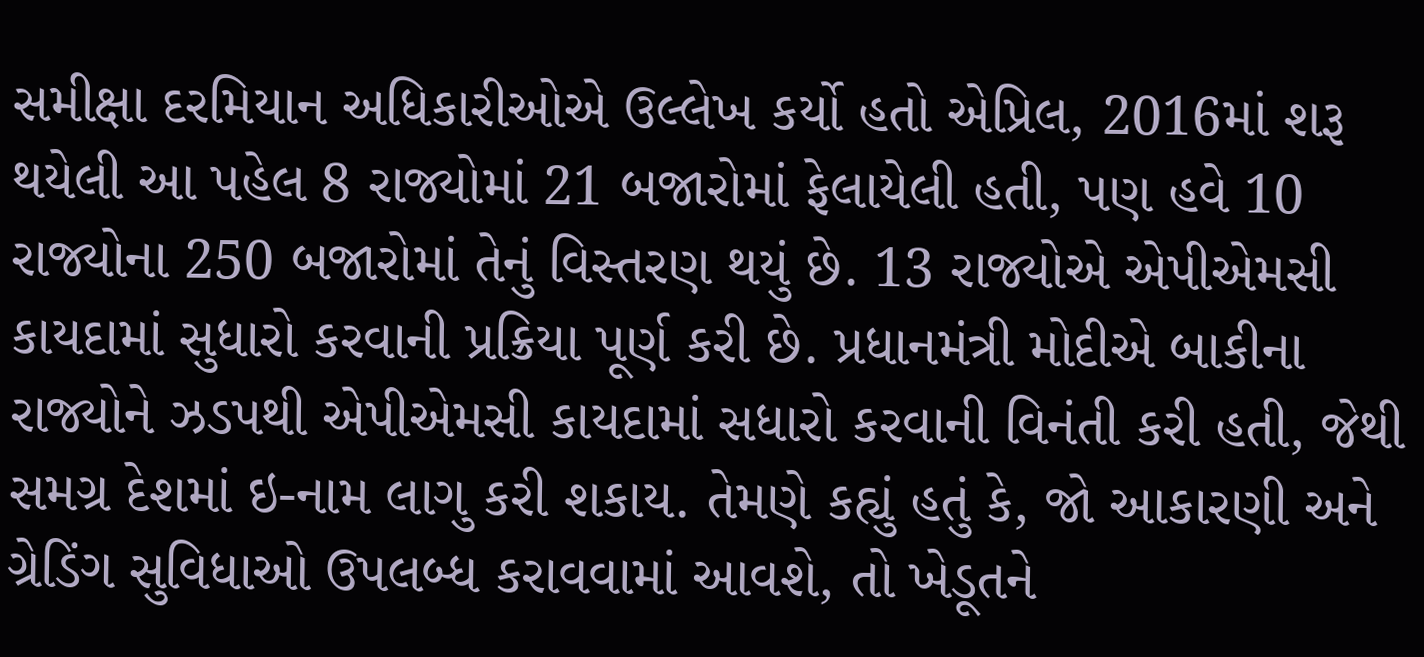સમીક્ષા દરમિયાન અધિકારીઓએ ઉલ્લેખ કર્યો હતો એપ્રિલ, 2016માં શરૂ થયેલી આ પહેલ 8 રાજ્યોમાં 21 બજારોમાં ફેલાયેલી હતી, પણ હવે 10 રાજ્યોના 250 બજારોમાં તેનું વિસ્તરણ થયું છે. 13 રાજ્યોએ એપીએમસી કાયદામાં સુધારો કરવાની પ્રક્રિયા પૂર્ણ કરી છે. પ્રધાનમંત્રી મોદીએ બાકીના રાજ્યોને ઝડપથી એપીએમસી કાયદામાં સધારો કરવાની વિનંતી કરી હતી, જેથી સમગ્ર દેશમાં ઇ-નામ લાગુ કરી શકાય. તેમણે કહ્યું હતું કે, જો આકારણી અને ગ્રેડિંગ સુવિધાઓ ઉપલબ્ધ કરાવવામાં આવશે, તો ખેડૂતને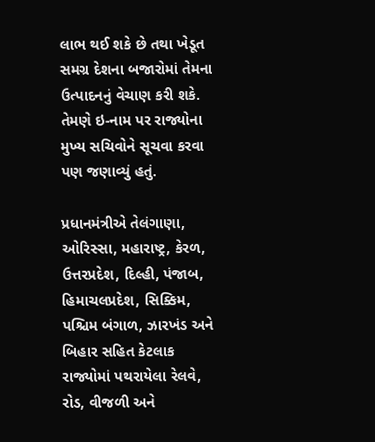લાભ થઈ શકે છે તથા ખેડૂત સમગ્ર દેશના બજારોમાં તેમના ઉત્પાદનનું વેચાણ કરી શકે. તેમણે ઇ-નામ પર રાજ્યોના મુખ્ય સચિવોને સૂચવા કરવા પણ જણાવ્યું હતું.

પ્રધાનમંત્રીએ તેલંગાણા, ઓરિસ્સા, મહારાષ્ટ્ર, કેરળ, ઉત્તરપ્રદેશ, દિલ્હી, પંજાબ, હિમાચલપ્રદેશ, સિક્કિમ, પશ્ચિમ બંગાળ, ઝારખંડ અને બિહાર સહિત કેટલાક રાજ્યોમાં પથરાયેલા રેલવે, રોડ, વીજળી અને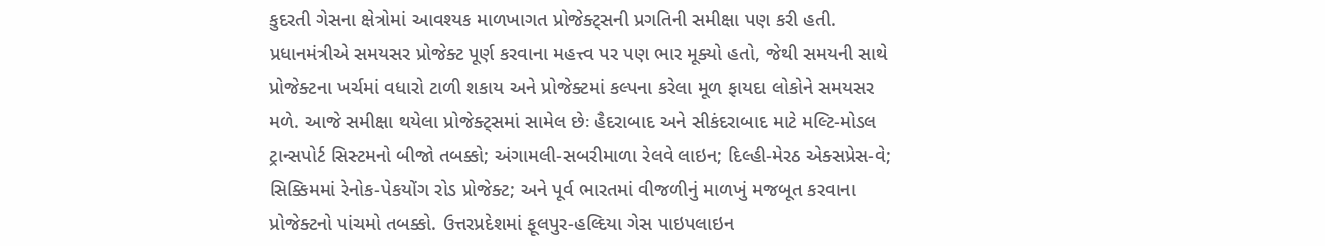કુદરતી ગેસના ક્ષેત્રોમાં આવશ્યક માળખાગત પ્રોજેક્ટ્સની પ્રગતિની સમીક્ષા પણ કરી હતી. પ્રધાનમંત્રીએ સમયસર પ્રોજેક્ટ પૂર્ણ કરવાના મહત્ત્વ પર પણ ભાર મૂક્યો હતો, જેથી સમયની સાથે પ્રોજેક્ટના ખર્ચમાં વધારો ટાળી શકાય અને પ્રોજેક્ટમાં કલ્પના કરેલા મૂળ ફાયદા લોકોને સમયસર મળે. આજે સમીક્ષા થયેલા પ્રોજેક્ટ્સમાં સામેલ છેઃ હૈદરાબાદ અને સીકંદરાબાદ માટે મલ્ટિ-મોડલ ટ્રાન્સપોર્ટ સિસ્ટમનો બીજો તબક્કો; અંગામલી-સબરીમાળા રેલવે લાઇન; દિલ્હી-મેરઠ એક્સપ્રેસ-વે; સિક્કિમમાં રેનોક-પેકયોંગ રોડ પ્રોજેક્ટ; અને પૂર્વ ભારતમાં વીજળીનું માળખું મજબૂત કરવાના પ્રોજેક્ટનો પાંચમો તબક્કો. ઉત્તરપ્રદેશમાં ફૂલપુર-હલ્દિયા ગેસ પાઇપલાઇન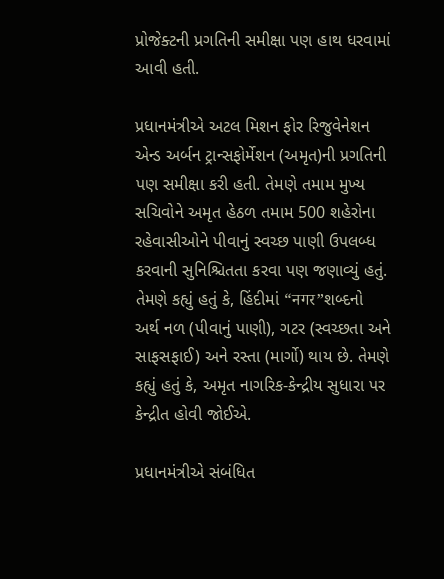પ્રોજેક્ટની પ્રગતિની સમીક્ષા પણ હાથ ધરવામાં આવી હતી.

પ્રધાનમંત્રીએ અટલ મિશન ફોર રિજુવેનેશન એન્ડ અર્બન ટ્રાન્સફોર્મેશન (અમૃત)ની પ્રગતિની પણ સમીક્ષા કરી હતી. તેમણે તમામ મુખ્ય સચિવોને અમૃત હેઠળ તમામ 500 શહેરોના રહેવાસીઓને પીવાનું સ્વચ્છ પાણી ઉપલબ્ધ કરવાની સુનિશ્ચિતતા કરવા પણ જણાવ્યું હતું. તેમણે કહ્યું હતું કે, હિંદીમાં “नगर”શબ્દનો અર્થ નળ (પીવાનું પાણી), ગટર (સ્વચ્છતા અને સાફસફાઈ) અને રસ્તા (માર્ગો) થાય છે. તેમણે કહ્યું હતું કે, અમૃત નાગરિક-કેન્દ્રીય સુધારા પર કેન્દ્રીત હોવી જોઈએ.

પ્રધાનમંત્રીએ સંબંધિત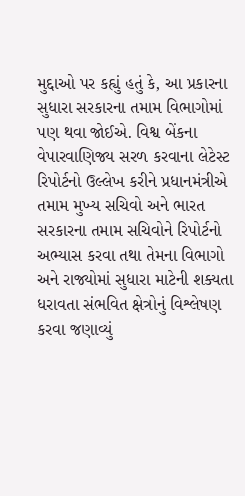મુદ્દાઓ પર કહ્યું હતું કે, આ પ્રકારના સુધારા સરકારના તમામ વિભાગોમાં પણ થવા જોઈએ. વિશ્વ બેંકના વેપારવાણિજ્ય સરળ કરવાના લેટેસ્ટ રિપોર્ટનો ઉલ્લેખ કરીને પ્રધાનમંત્રીએ તમામ મુખ્ય સચિવો અને ભારત સરકારના તમામ સચિવોને રિપોર્ટનો અભ્યાસ કરવા તથા તેમના વિભાગો અને રાજ્યોમાં સુધારા માટેની શક્યતા ધરાવતા સંભવિત ક્ષેત્રોનું વિશ્લેષણ કરવા જણાવ્યું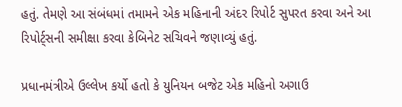હતું. તેમણે આ સંબંધમાં તમામને એક મહિનાની અંદર રિપોર્ટ સુપરત કરવા અને આ રિપોર્ટ્સની સમીક્ષા કરવા કેબિનેટ સચિવને જણાવ્યું હતું.

પ્રધાનમંત્રીએ ઉલ્લેખ કર્યો હતો કે યુનિયન બજેટ એક મહિનો અગાઉ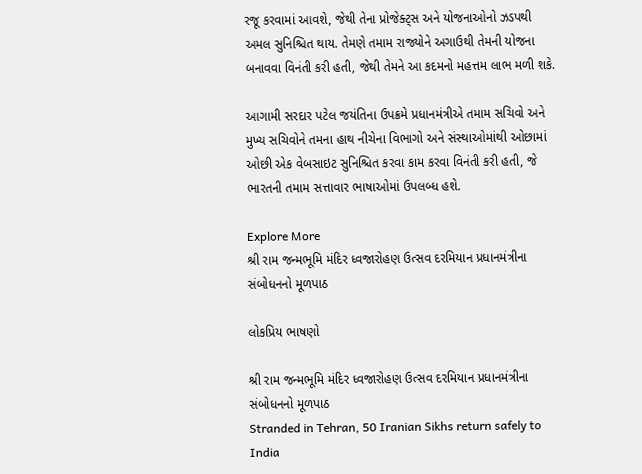રજૂ કરવામાં આવશે, જેથી તેના પ્રોજેક્ટ્સ અને યોજનાઓનો ઝડપથી અમલ સુનિશ્ચિત થાય. તેમણે તમામ રાજ્યોને અગાઉથી તેમની યોજના બનાવવા વિનંતી કરી હતી, જેથી તેમને આ કદમનો મહત્તમ લાભ મળી શકે.

આગામી સરદાર પટેલ જયંતિના ઉપક્રમે પ્રધાનમંત્રીએ તમામ સચિવો અને મુખ્ય સચિવોને તમના હાથ નીચેના વિભાગો અને સંસ્થાઓમાંથી ઓછામાં ઓછી એક વેબસાઇટ સુનિશ્ચિત કરવા કામ કરવા વિનંતી કરી હતી, જે ભારતની તમામ સત્તાવાર ભાષાઓમાં ઉપલબ્ધ હશે.

Explore More
શ્રી રામ જન્મભૂમિ મંદિર ધ્વજારોહણ ઉત્સવ દરમિયાન પ્રધાનમંત્રીના સંબોધનનો મૂળપાઠ

લોકપ્રિય ભાષણો

શ્રી રામ જન્મભૂમિ મંદિર ધ્વજારોહણ ઉત્સવ દરમિયાન પ્રધાનમંત્રીના સંબોધનનો મૂળપાઠ
Stranded in Tehran, 50 Iranian Sikhs return safely to India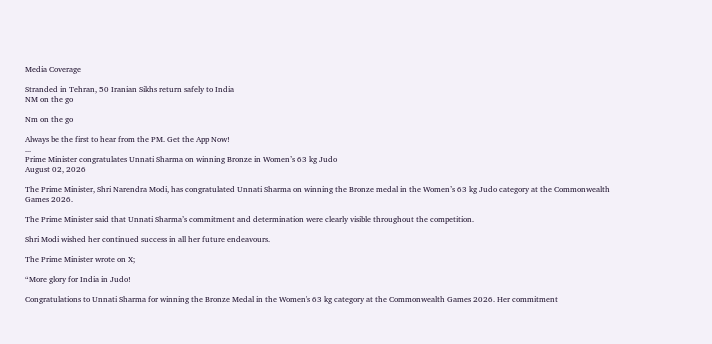Media Coverage

Stranded in Tehran, 50 Iranian Sikhs return safely to India
NM on the go

Nm on the go

Always be the first to hear from the PM. Get the App Now!
...
Prime Minister congratulates Unnati Sharma on winning Bronze in Women’s 63 kg Judo
August 02, 2026

The Prime Minister, Shri Narendra Modi, has congratulated Unnati Sharma on winning the Bronze medal in the Women’s 63 kg Judo category at the Commonwealth Games 2026.

The Prime Minister said that Unnati Sharma’s commitment and determination were clearly visible throughout the competition.

Shri Modi wished her continued success in all her future endeavours.

The Prime Minister wrote on X;

“More glory for India in Judo!

Congratulations to Unnati Sharma for winning the Bronze Medal in the Women's 63 kg category at the Commonwealth Games 2026. Her commitment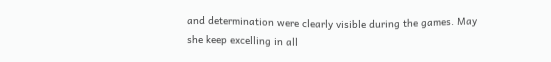and determination were clearly visible during the games. May she keep excelling in all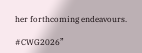her forthcoming endeavours.

#CWG2026”